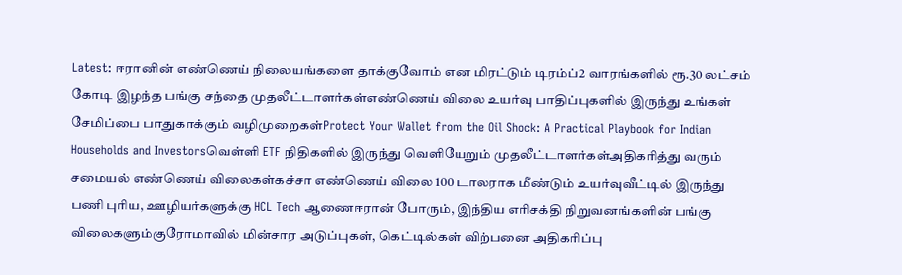Latest: ஈரானின் எண்ணெய் நிலையங்களை தாக்குவோம் என மிரட்டும் டிரம்ப்2 வாரங்களில் ரூ.30 லட்சம் கோடி இழந்த பங்கு சந்தை முதலீட்டாளர்கள்எண்ணெய் விலை உயர்வு பாதிப்புகளில் இருந்து உங்கள் சேமிப்பை பாதுகாக்கும் வழிமுறைகள்Protect Your Wallet from the Oil Shock: A Practical Playbook for Indian Households and Investorsவெள்ளி ETF நிதிகளில் இருந்து வெளியேறும் முதலீட்டாளர்கள்அதிகரித்து வரும் சமையல் எண்ணெய் விலைகள்கச்சா எண்ணெய் விலை 100 டாலராக மீண்டும் உயர்வுவீட்டில் இருந்து பணி புரிய, ஊழியர்களுக்கு HCL Tech ஆணைஈரான் போரும், இந்திய எரிசக்தி நிறுவனங்களின் பங்கு விலைகளும்குரோமாவில் மின்சார அடுப்புகள், கெட்டில்கள் விற்பனை அதிகரிப்பு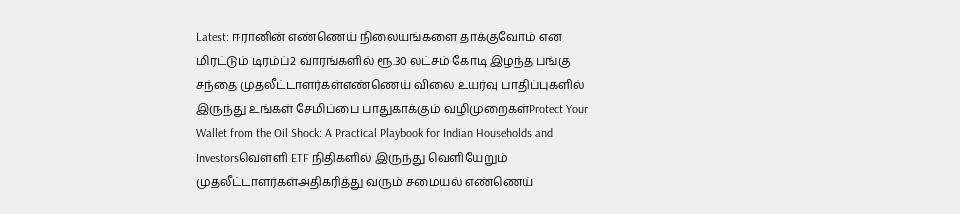Latest: ஈரானின் எண்ணெய் நிலையங்களை தாக்குவோம் என மிரட்டும் டிரம்ப்2 வாரங்களில் ரூ.30 லட்சம் கோடி இழந்த பங்கு சந்தை முதலீட்டாளர்கள்எண்ணெய் விலை உயர்வு பாதிப்புகளில் இருந்து உங்கள் சேமிப்பை பாதுகாக்கும் வழிமுறைகள்Protect Your Wallet from the Oil Shock: A Practical Playbook for Indian Households and Investorsவெள்ளி ETF நிதிகளில் இருந்து வெளியேறும் முதலீட்டாளர்கள்அதிகரித்து வரும் சமையல் எண்ணெய்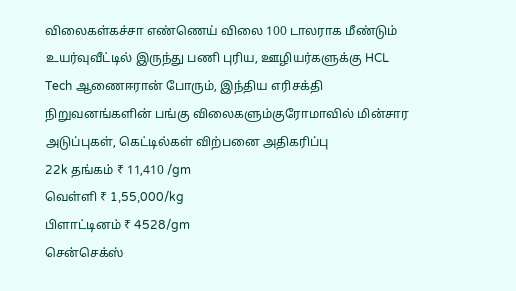விலைகள்கச்சா எண்ணெய் விலை 100 டாலராக மீண்டும் உயர்வுவீட்டில் இருந்து பணி புரிய, ஊழியர்களுக்கு HCL Tech ஆணைஈரான் போரும், இந்திய எரிசக்தி நிறுவனங்களின் பங்கு விலைகளும்குரோமாவில் மின்சார அடுப்புகள், கெட்டில்கள் விற்பனை அதிகரிப்பு
22k தங்கம் ₹ 11,410 /gm
வெள்ளி ₹ 1,55,000/kg
பிளாட்டினம் ₹ 4528/gm
சென்செக்ஸ்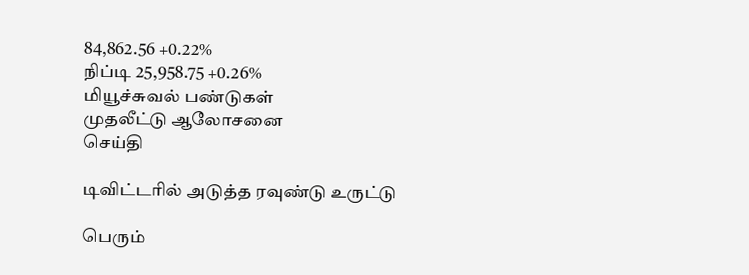84,862.56 +0.22%
நிப்டி 25,958.75 +0.26%
மியூச்சுவல் பண்டுகள்
முதலீட்டு ஆலோசனை
செய்தி

டிவிட்டரில் அடுத்த ரவுண்டு உருட்டு

பெரும்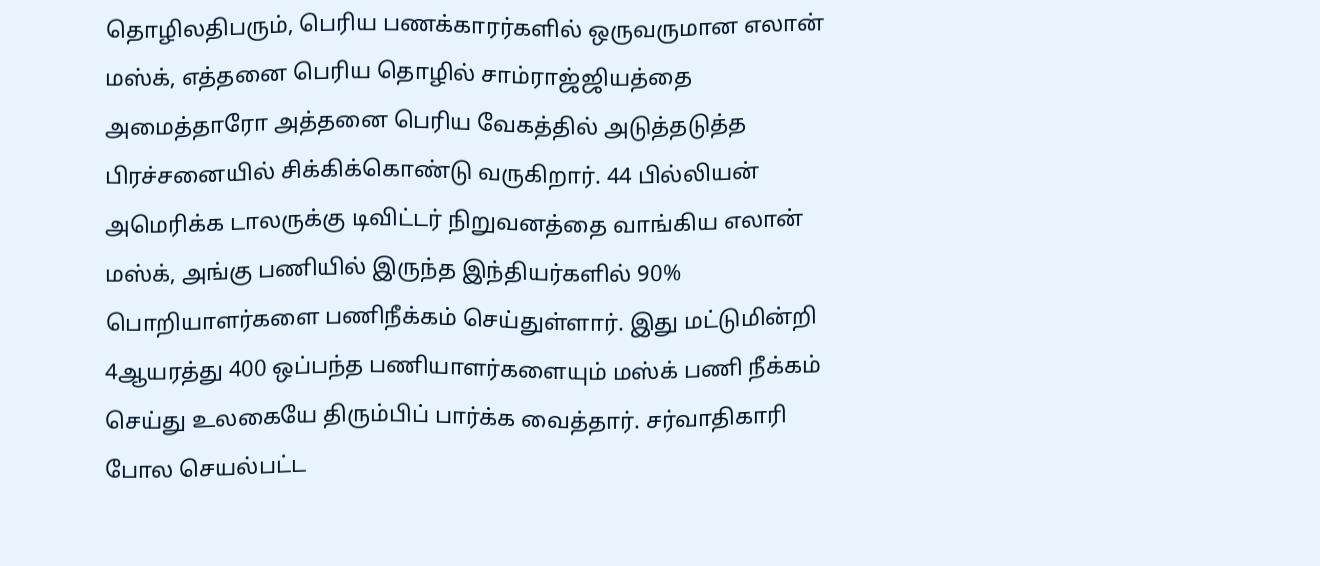தொழிலதிபரும், பெரிய பணக்காரர்களில் ஒருவருமான எலான் மஸ்க், எத்தனை பெரிய தொழில் சாம்ராஜ்ஜியத்தை அமைத்தாரோ அத்தனை பெரிய வேகத்தில் அடுத்தடுத்த பிரச்சனையில் சிக்கிக்கொண்டு வருகிறார். 44 பில்லியன் அமெரிக்க டாலருக்கு டிவிட்டர் நிறுவனத்தை வாங்கிய எலான் மஸ்க், அங்கு பணியில் இருந்த இந்தியர்களில் 90% பொறியாளர்களை பணிநீக்கம் செய்துள்ளார். இது மட்டுமின்றி 4ஆயரத்து 400 ஒப்பந்த பணியாளர்களையும் மஸ்க் பணி நீக்கம் செய்து உலகையே திரும்பிப் பார்க்க வைத்தார். சர்வாதிகாரி போல செயல்பட்ட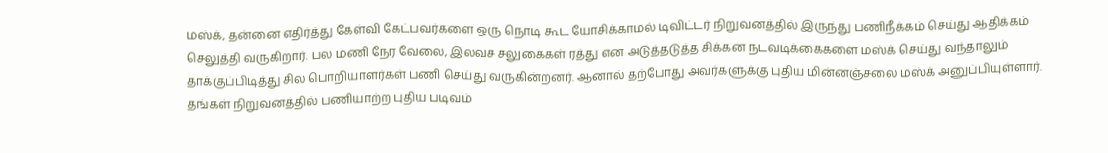மஸ்க், தன்னை எதிர்த்து கேள்வி கேட்பவர்களை ஒரு நொடி கூட யோசிக்காமல் டிவிட்டர் நிறுவனத்தில் இருந்து பணிநீக்கம் செய்து ஆதிக்கம் செலுத்தி வருகிறார். பல மணி நேர வேலை, இலவச சலுகைகள் ரத்து என அடுத்தடுத்த சிக்கன நடவடிக்கைகளை மஸ்க் செய்து வந்தாலும் தாக்குப்பிடித்து சில பொறியாளர்கள் பணி செய்து வருகின்றனர். ஆனால் தற்போது அவர்களுக்கு புதிய மின்னஞ்சலை மஸ்க் அனுப்பியுள்ளார். தங்கள் நிறுவனத்தில் பணியாற்ற புதிய படிவம்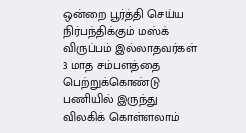ஒன்றை பூர்த்தி செய்ய நிர்பந்திக்கும் மஸ்க் விருப்பம் இல்லாதவர்கள் 3 மாத சம்பளத்தை பெற்றுக்கொண்டு பணியில் இருந்து விலகிக் கொள்ளலாம்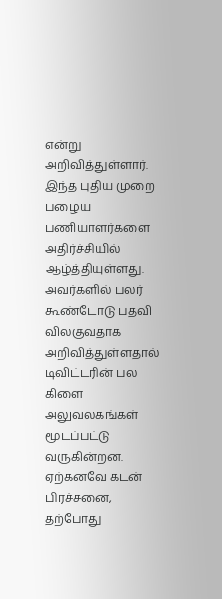என்று அறிவித்துள்ளார். இந்த புதிய முறை பழைய பணியாளர்களை அதிர்ச்சியில் ஆழ்த்தியுள்ளது. அவர்களில் பலர் கூண்டோடு பதவி விலகுவதாக அறிவித்துள்ளதால் டிவிட்டரின் பல கிளை அலுவலகங்கள் மூடப்பட்டு வருகின்றன. ஏற்கனவே கடன் பிரச்சனை, தற்போது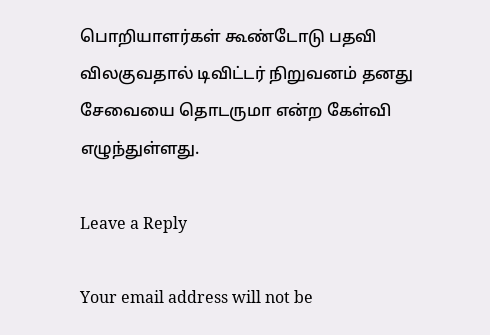பொறியாளர்கள் கூண்டோடு பதவி விலகுவதால் டிவிட்டர் நிறுவனம் தனது சேவையை தொடருமா என்ற கேள்வி எழுந்துள்ளது.

Leave a Reply

Your email address will not be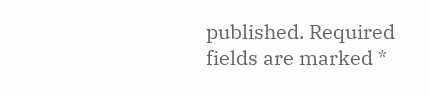published. Required fields are marked *